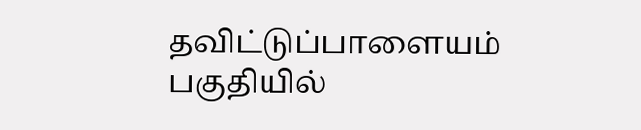தவிட்டுப்பாளையம் பகுதியில்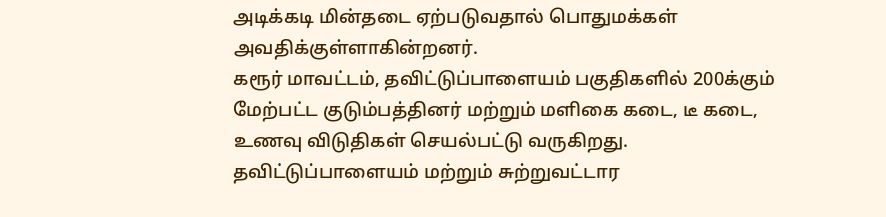அடிக்கடி மின்தடை ஏற்படுவதால் பொதுமக்கள் அவதிக்குள்ளாகின்றனர்.
கரூர் மாவட்டம், தவிட்டுப்பாளையம் பகுதிகளில் 200க்கும் மேற்பட்ட குடும்பத்தினர் மற்றும் மளிகை கடை, டீ கடை, உணவு விடுதிகள் செயல்பட்டு வருகிறது. தவிட்டுப்பாளையம் மற்றும் சுற்றுவட்டார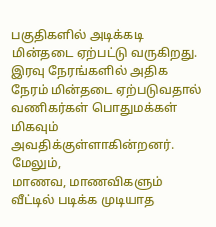பகுதிகளில் அடிக்கடி மின்தடை ஏற்பட்டு வருகிறது.
இரவு நேரங்களில் அதிக நேரம் மின்தடை ஏற்படுவதால் வணிகர்கள் பொதுமக்கள் மிகவும் அவதிக்குள்ளாகின்றனர். மேலும்,
மாணவ, மாணவிகளும் வீட்டில் படிக்க முடியாத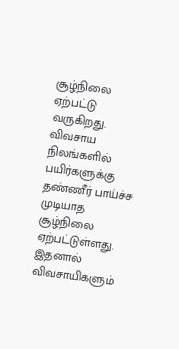சூழ்நிலை ஏற்பட்டு வருகிறது. விவசாய நிலங்களில் பயிர்களுக்கு தண்ணீர் பாய்ச்ச முடியாத சூழ்நிலை ஏற்பட்டுள்ளது. இதனால் விவசாயிகளும்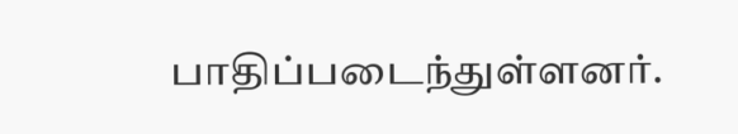பாதிப்படைந்துள்ளனர்.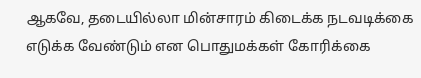ஆகவே, தடையில்லா மின்சாரம் கிடைக்க நடவடிக்கை எடுக்க வேண்டும் என பொதுமக்கள் கோரிக்கை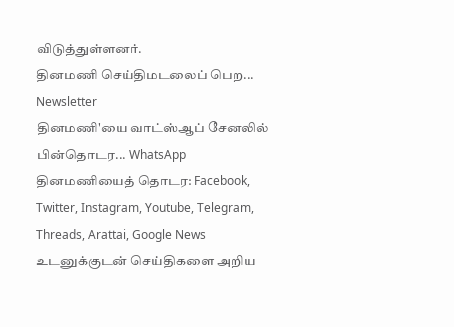விடுத்துள்ளனர்.
தினமணி செய்திமடலைப் பெற... Newsletter
தினமணி'யை வாட்ஸ்ஆப் சேனலில் பின்தொடர... WhatsApp
தினமணியைத் தொடர: Facebook, Twitter, Instagram, Youtube, Telegram, Threads, Arattai, Google News
உடனுக்குடன் செய்திகளை அறிய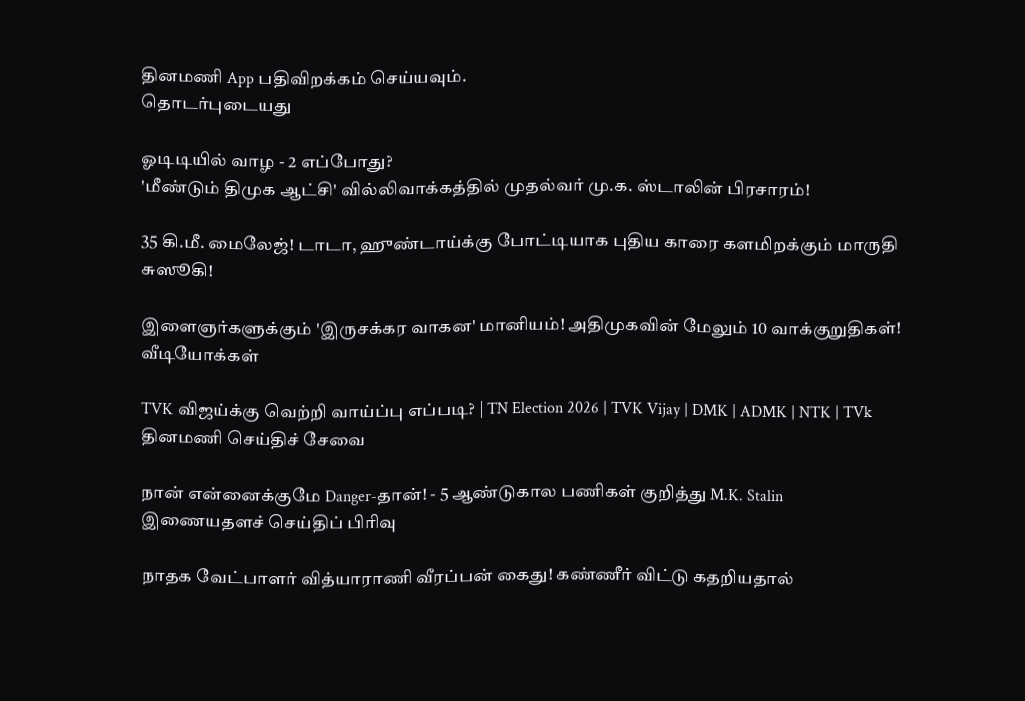தினமணி App பதிவிறக்கம் செய்யவும்.
தொடர்புடையது

ஓடிடியில் வாழ - 2 எப்போது?
'மீண்டும் திமுக ஆட்சி' வில்லிவாக்கத்தில் முதல்வர் மு.க. ஸ்டாலின் பிரசாரம்!

35 கி.மீ. மைலேஜ்! டாடா, ஹுண்டாய்க்கு போட்டியாக புதிய காரை களமிறக்கும் மாருதி சுஸூகி!

இளைஞர்களுக்கும் 'இருசக்கர வாகன' மானியம்! அதிமுகவின் மேலும் 10 வாக்குறுதிகள்!
வீடியோக்கள்

TVK விஜய்க்கு வெற்றி வாய்ப்பு எப்படி? | TN Election 2026 | TVK Vijay | DMK | ADMK | NTK | TVk
தினமணி செய்திச் சேவை

நான் என்னைக்குமே Danger-தான்! - 5 ஆண்டுகால பணிகள் குறித்து M.K. Stalin
இணையதளச் செய்திப் பிரிவு

நாதக வேட்பாளர் வித்யாராணி வீரப்பன் கைது! கண்ணீர் விட்டு கதறியதால்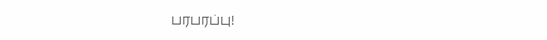பரபரப்பு!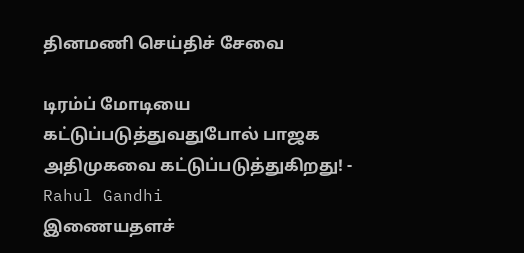தினமணி செய்திச் சேவை

டிரம்ப் மோடியை கட்டுப்படுத்துவதுபோல் பாஜக அதிமுகவை கட்டுப்படுத்துகிறது! - Rahul Gandhi
இணையதளச்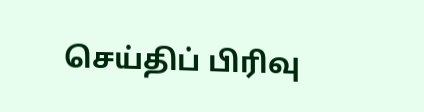செய்திப் பிரிவு